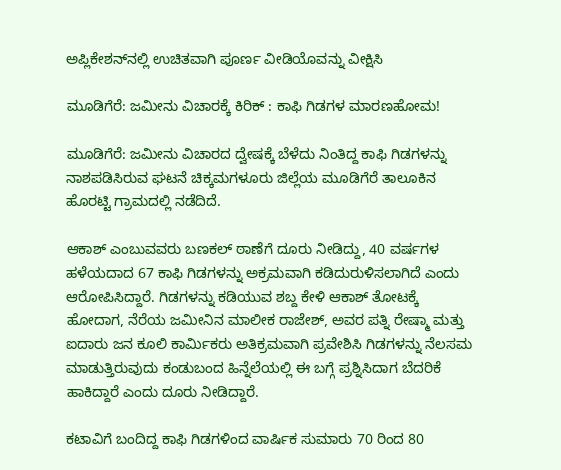ಅಪ್ಲಿಕೇಶನ್‌ನಲ್ಲಿ ಉಚಿತವಾಗಿ ಪೂರ್ಣ ವೀಡಿಯೊವನ್ನು ವೀಕ್ಷಿಸಿ

ಮೂಡಿಗೆರೆ: ಜಮೀನು ವಿಚಾರಕ್ಕೆ ಕಿರಿಕ್ : ಕಾಫಿ ಗಿಡಗಳ ಮಾರಣಹೋಮ!

ಮೂಡಿಗೆರೆ: ಜಮೀನು ವಿಚಾರದ ದ್ವೇಷಕ್ಕೆ ಬೆಳೆದು ನಿಂತಿದ್ದ ಕಾಫಿ ಗಿಡಗಳನ್ನು ನಾಶಪಡಿಸಿರುವ ಘಟನೆ ಚಿಕ್ಕಮಗಳೂರು ಜಿಲ್ಲೆಯ ಮೂಡಿಗೆರೆ ತಾಲೂಕಿನ ಹೊರಟ್ಟಿ ಗ್ರಾಮದಲ್ಲಿ ನಡೆದಿದೆ.

ಆಕಾಶ್ ಎಂಬುವವರು ಬಣಕಲ್ ಠಾಣೆಗೆ ದೂರು ನೀಡಿದ್ದು, 40 ವರ್ಷಗಳ ಹಳೆಯದಾದ 67 ಕಾಫಿ ಗಿಡಗಳನ್ನು ಅಕ್ರಮವಾಗಿ ಕಡಿದುರುಳಿಸಲಾಗಿದೆ ಎಂದು ಆರೋಪಿಸಿದ್ದಾರೆ. ಗಿಡಗಳನ್ನು ಕಡಿಯುವ ಶಬ್ದ ಕೇಳಿ ಆಕಾಶ್ ತೋಟಕ್ಕೆ ಹೋದಾಗ, ನೆರೆಯ ಜಮೀನಿನ ಮಾಲೀಕ ರಾಜೇಶ್, ಅವರ ಪತ್ನಿ ರೇಷ್ಮಾ ಮತ್ತು ಐದಾರು ಜನ ಕೂಲಿ ಕಾರ್ಮಿಕರು ಅತಿಕ್ರಮವಾಗಿ ಪ್ರವೇಶಿಸಿ ಗಿಡಗಳನ್ನು ನೆಲಸಮ ಮಾಡುತ್ತಿರುವುದು ಕಂಡುಬಂದ ಹಿನ್ನೆಲೆಯಲ್ಲಿ ಈ ಬಗ್ಗೆ ಪ್ರಶ್ನಿಸಿದಾಗ ಬೆದರಿಕೆ ಹಾಕಿದ್ದಾರೆ ಎಂದು ದೂರು ನೀಡಿದ್ದಾರೆ.

ಕಟಾವಿಗೆ ಬಂದಿದ್ದ ಕಾಫಿ ಗಿಡಗಳಿಂದ ವಾರ್ಷಿಕ ಸುಮಾರು 70 ರಿಂದ 80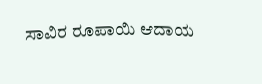ಸಾವಿರ ರೂಪಾಯಿ ಆದಾಯ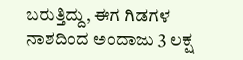ಬರುತ್ತಿದ್ದು, ಈಗ ಗಿಡಗಳ ನಾಶದಿಂದ ಅಂದಾಜು 3 ಲಕ್ಷ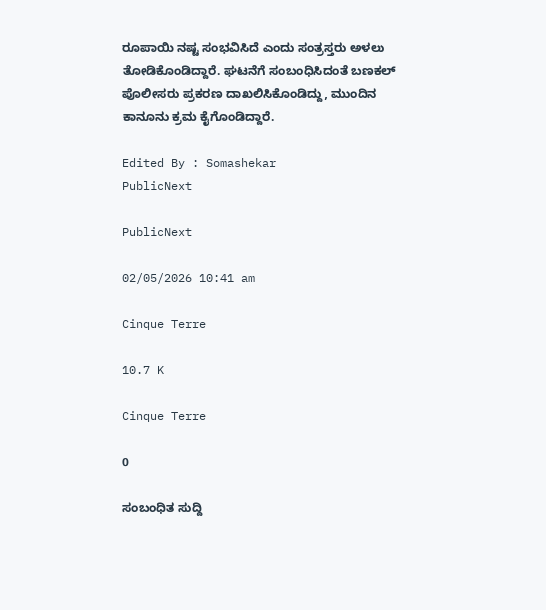ರೂಪಾಯಿ ನಷ್ಟ ಸಂಭವಿಸಿದೆ ಎಂದು ಸಂತ್ರಸ್ತರು ಅಳಲು ತೋಡಿಕೊಂಡಿದ್ದಾರೆ. ಘಟನೆಗೆ ಸಂಬಂಧಿಸಿದಂತೆ ಬಣಕಲ್ ಪೊಲೀಸರು ಪ್ರಕರಣ ದಾಖಲಿಸಿಕೊಂಡಿದ್ದು, ಮುಂದಿನ ಕಾನೂನು ಕ್ರಮ ಕೈಗೊಂಡಿದ್ದಾರೆ.

Edited By : Somashekar
PublicNext

PublicNext

02/05/2026 10:41 am

Cinque Terre

10.7 K

Cinque Terre

0

ಸಂಬಂಧಿತ ಸುದ್ದಿ